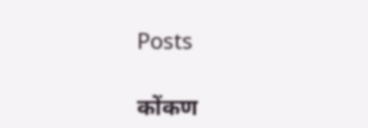Posts

कोंकण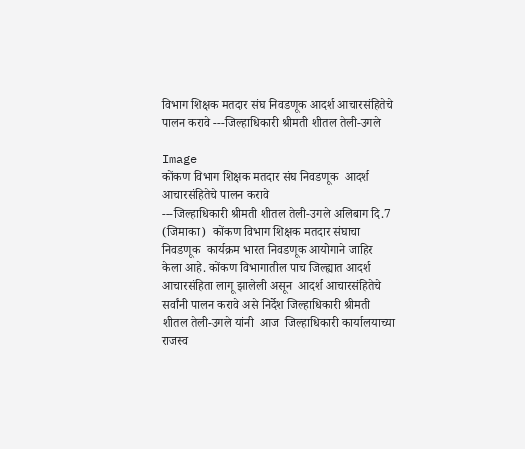विभाग शिक्षक मतदार संघ निवडणूक आदर्श आचारसंहितेचे पालन करावे ---जिल्हाधिकारी श्रीमती शीतल तेली-उगले

Image
कोंकण विभाग शिक्षक मतदार संघ निवडणूक  आदर्श आचारसंहितेचे पालन करावे                                                        ---जिल्हाधिकारी श्रीमती शीतल तेली-उगले अलिबाग दि.7 (जिमाका)  कोंकण विभाग शिक्षक मतदार संघाचा निवडणूक  कार्यक्रम भारत निवडणूक आयोगाने जाहिर केला आहे. कोंकण विभागातील पाच जिल्ह्यात आदर्श आचारसंहिता लागू झालेली असून  आदर्श आचारसंहितेचे सर्वांनी पालन करावे असे निर्देश जिल्हाधिकारी श्रीमती शीतल तेली-उगले यांनी  आज  जिल्हाधिकारी कार्यालयाच्या राजस्व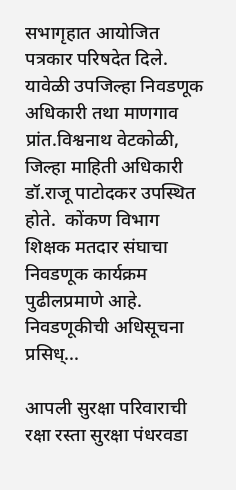सभागृहात आयोजित पत्रकार परिषदेत दिले.             यावेळी उपजिल्हा निवडणूक अधिकारी तथा माणगाव प्रांत.विश्वनाथ वेटकोळी, जिल्हा माहिती अधिकारी डॉ.राजू पाटोदकर उपस्थित होते.  कोंकण विभाग शिक्षक मतदार संघाचा  निवडणूक कार्यक्रम पुढीलप्रमाणे आहे. निवडणूकीची अधिसूचना प्रसिध्...

आपली सुरक्षा परिवाराची रक्षा रस्ता सुरक्षा पंधरवडा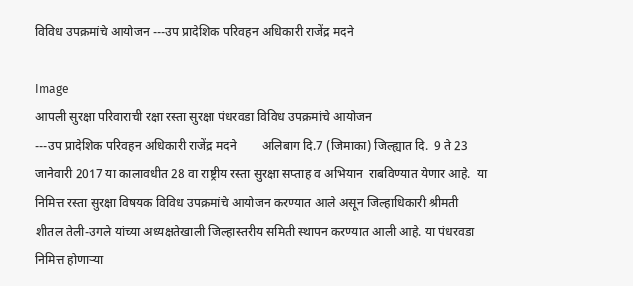विविध उपक्रमांचे आयोजन ---उप प्रादेशिक परिवहन अधिकारी राजेंद्र मदने

Image
आपली सुरक्षा परिवाराची रक्षा रस्ता सुरक्षा पंधरवडा विविध उपक्रमांचे आयोजन                                          ---उप प्रादेशिक परिवहन अधिकारी राजेंद्र मदने        अलिबाग दि.7 (जिमाका) जिल्ह्यात दि.  9 ते 23 जानेवारी 2017 या कालावधीत 28 वा राष्ट्रीय रस्ता सुरक्षा सप्ताह व अभियान  राबविण्यात येणार आहे.  या निमित्त रस्ता सुरक्षा विषयक विविध उपक्रमांचे आयोजन करण्यात आले असून जिल्हाधिकारी श्रीमती शीतल तेली-उगले यांच्या अध्यक्षतेखाली जिल्हास्तरीय समिती स्थापन करण्यात आली आहे. या पंधरवडा निमित्त होणाऱ्या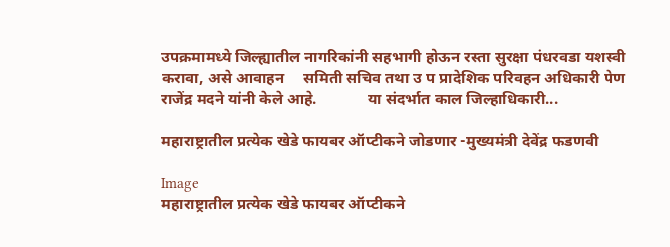उपक्रमामध्ये जिल्ह्यातील नागरिकांनी सहभागी होऊन रस्ता सुरक्षा पंधरवडा यशस्वी करावा, असे आवाहन     समिती सचिव तथा उ प प्रादेशिक परिवहन अधिकारी पेण राजेंद्र मदने यांनी केले आहे.             या संदर्भात काल जिल्हाधिकारी...

महाराष्ट्रातील प्रत्येक खेडे फायबर ऑप्टीकने जोडणार -मुख्यमंत्री देवेंद्र फडणवी

Image
महाराष्ट्रातील प्रत्येक खेडे फायबर ऑप्टीकने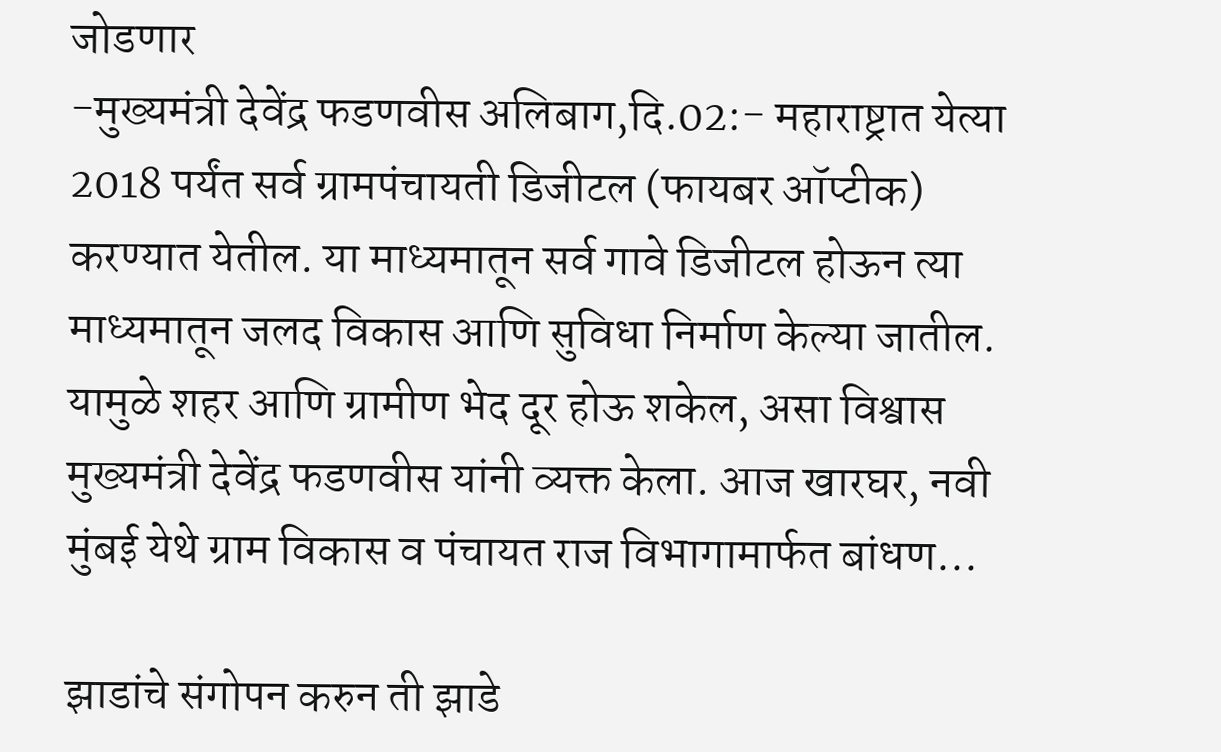जोडणार                                                                                             -मुख्यमंत्री देवेंद्र फडणवीस अलिबाग,दि.02:- महाराष्ट्रात येत्या 2018 पर्यंत सर्व ग्रामपंचायती डिजीटल (फायबर ऑप्टीक) करण्यात येतील. या माध्यमातून सर्व गावे डिजीटल होऊन त्या माध्यमातून जलद विकास आणि सुविधा निर्माण केल्या जातील. यामुळे शहर आणि ग्रामीण भेद दूर होऊ शकेल, असा विश्वास मुख्यमंत्री देवेंद्र फडणवीस यांनी व्यक्त केला. आज खारघर, नवी मुंबई येथे ग्राम विकास व पंचायत राज विभागामार्फत बांधण...

झाडांचे संगोपन करुन ती झाडे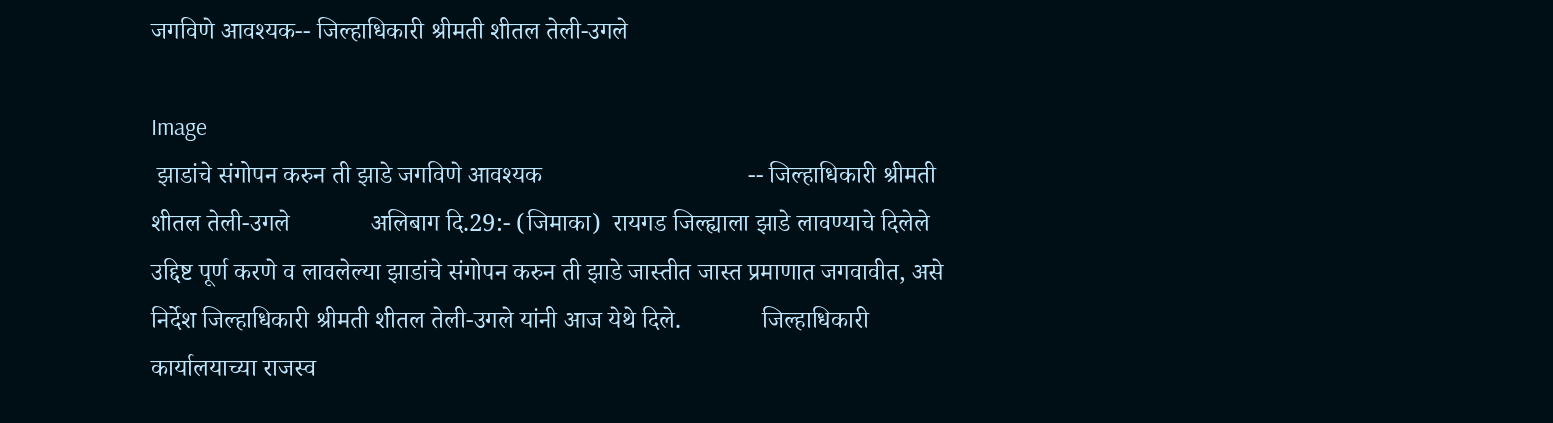जगविणे आवश्यक-- जिल्हाधिकारी श्रीमती शीतल तेली-उगले

Image
 झाडांचे संगोपन करुन ती झाडे जगविणे आवश्यक                                 -- जिल्हाधिकारी श्रीमती शीतल तेली-उगले             अलिबाग दि.29:- (जिमाका)  रायगड जिल्ह्याला झाडे लावण्याचे दिलेले उद्दिष्ट पूर्ण करणे व लावलेल्या झाडांचे संगोपन करुन ती झाडे जास्तीत जास्त प्रमाणात जगवावीत, असे निर्देश जिल्हाधिकारी श्रीमती शीतल तेली-उगले यांनी आज येथे दिले.             जिल्हाधिकारी कार्यालयाच्या राजस्व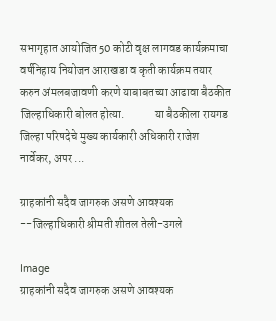सभागृहात आयोजित 50 कोटी वृक्ष लागवड कार्यक्रमाचा वर्षनिहाय नियोजन आराखडा व कृती कार्यक्रम तयार करुन अंमलबजावणी करणे याबाबतच्या आढावा बैठकीत जिल्हाधिकारी बोलत होत्या.             या बैठकीला रायगड जिल्हा परिषदेचे मुख्य कार्यकारी अधिकारी राजेश नार्वेकर, अपर ...

ग्राहकांनी सदैव जागरुक असणे आवश्यक --जिल्हाधिकारी श्रीमती शीतल तेली-उगले

Image
ग्राहकांनी सदैव जागरुक असणे आवश्यक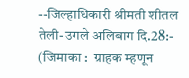--जिल्हाधिकारी श्रीमती शीतल तेली-उगले अलिबाग दि.28:- (जिमाका :  ग्राहक म्हणून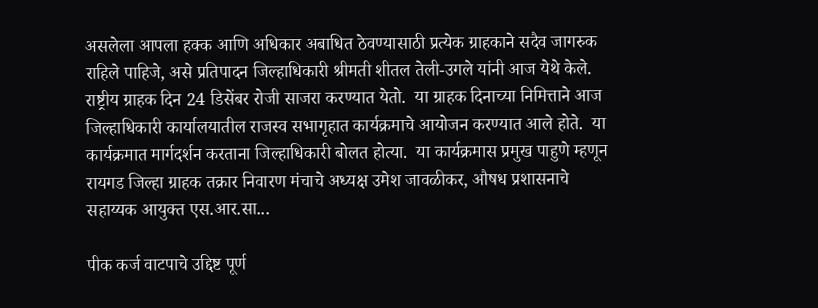असलेला आपला हक्क आणि अधिकार अबाधित ठेवण्यासाठी प्रत्येक ग्राहकाने सदैव जागरुक राहिले पाहिजे, असे प्रतिपादन जिल्हाधिकारी श्रीमती शीतल तेली-उगले यांनी आज येथे केले. राष्ट्रीय ग्राहक दिन 24 डिसेंबर रोजी साजरा करण्यात येतो.  या ग्राहक दिनाच्या निमित्ताने आज जिल्हाधिकारी कार्यालयातील राजस्व सभागृहात कार्यक्रमाचे आयोजन करण्यात आले होते.  या कार्यक्रमात मार्गदर्शन करताना जिल्हाधिकारी बोलत होत्या.  या कार्यक्रमास प्रमुख पाहुणे म्हणून रायगड जिल्हा ग्राहक तक्रार निवारण मंचाचे अध्यक्ष उमेश जावळीकर, औषध प्रशासनाचे सहाय्यक आयुक्त एस.आर.सा...

पीक कर्ज वाटपाचे उद्दिष्ट पूर्ण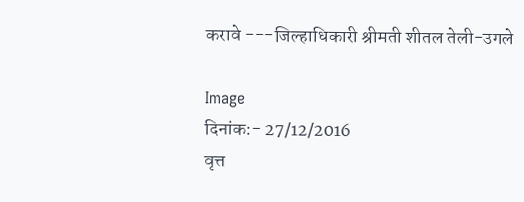करावे ---जिल्हाधिकारी श्रीमती शीतल तेली-उगले

Image
दिनांक:- 27/12/2016                                                                                                               वृत्त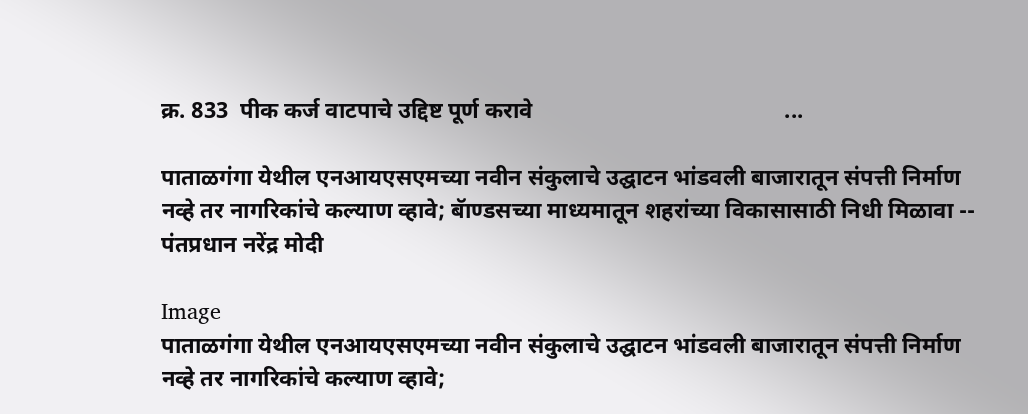क्र. 833  पीक कर्ज वाटपाचे उद्दिष्ट पूर्ण करावे                                            ...

पाताळगंगा येथील एनआयएसएमच्या नवीन संकुलाचे उद्घाटन भांडवली बाजारातून संपत्ती निर्माण नव्हे तर नागरिकांचे कल्याण व्हावे; बॅाण्डसच्या माध्यमातून शहरांच्या विकासासाठी निधी मिळावा -- पंतप्रधान नरेंद्र मोदी

Image
पाताळगंगा येथील एनआयएसएमच्या नवीन संकुलाचे उद्घाटन भांडवली बाजारातून संपत्ती निर्माण नव्हे तर नागरिकांचे कल्याण व्हावे;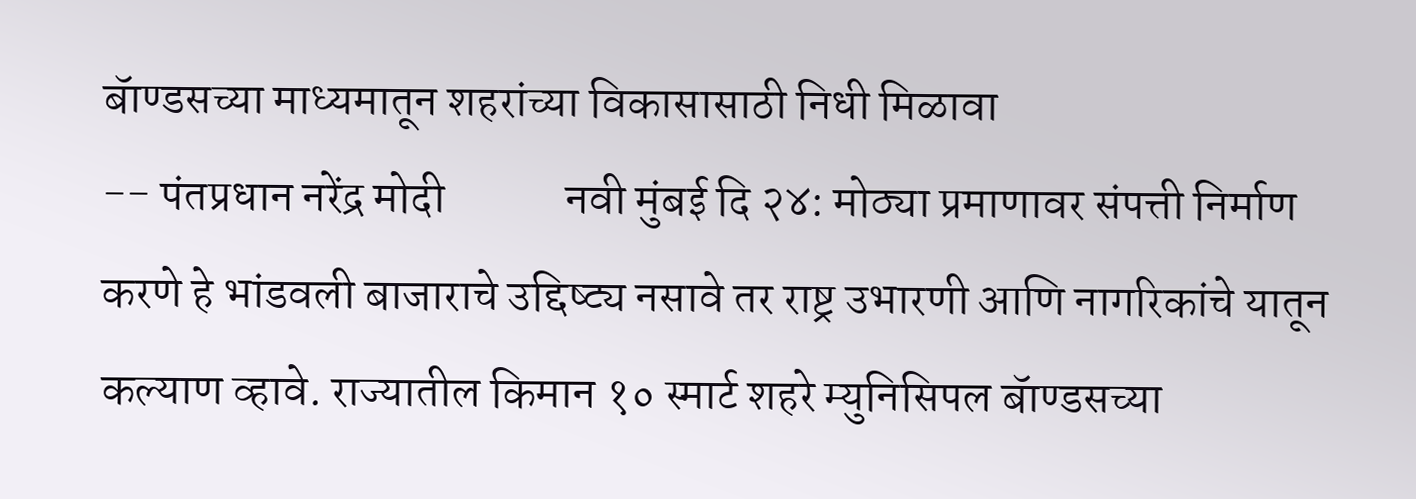बॅाण्डसच्या माध्यमातून शहरांच्या विकासासाठी निधी मिळावा                                       -- पंतप्रधान नरेंद्र मोदी             नवी मुंबई दि २४: मोठ्या प्रमाणावर संपत्ती निर्माण करणे हे भांडवली बाजाराचे उद्दिष्ट्य नसावे तर राष्ट्र उभारणी आणि नागरिकांचे यातून कल्याण व्हावे. राज्यातील किमान १० स्मार्ट शहरे म्युनिसिपल बॅाण्डसच्या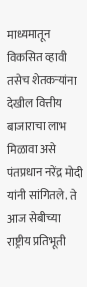माध्यमातून विकसित व्हावी तसेच शेतकऱ्यांना देखील वित्तीय बाजाराचा लाभ मिळावा असे पंतप्रधान नरेंद्र मोदी यांनी सांगितले. ते आज सेबीच्या राष्ट्रीय प्रतिभूती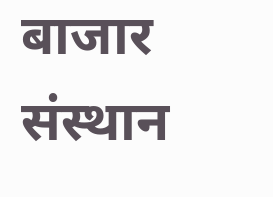बाजार संस्थान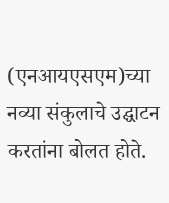(एनआयएसएम)च्या नव्या संकुलाचे उद्घाटन करतांना बोलत होते.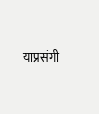याप्रसंगी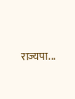राज्यपा...